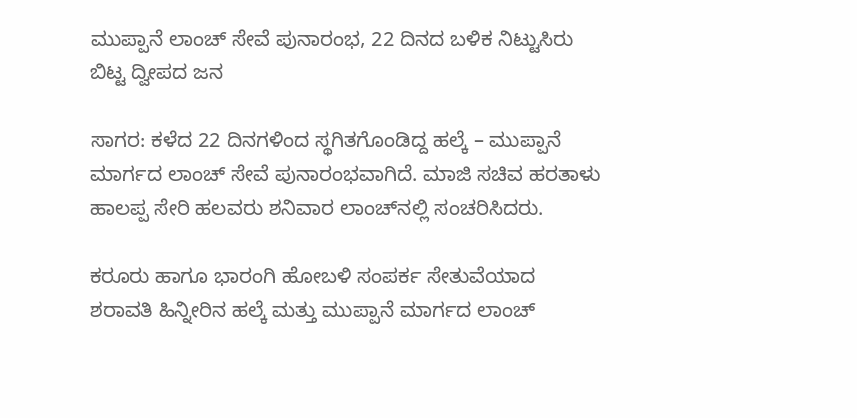ಮುಪ್ಪಾನೆ ಲಾಂಚ್‌ ಸೇವೆ ಪುನಾರಂಭ, 22 ದಿನದ ಬಳಿಕ ನಿಟ್ಟುಸಿರು ಬಿಟ್ಟ ದ್ವೀಪದ ಜನ

ಸಾಗರ: ಕಳೆದ 22 ದಿನಗಳಿಂದ ಸ್ಥಗಿತಗೊಂಡಿದ್ದ ಹಲ್ಕೆ – ಮುಪ್ಪಾನೆ ಮಾರ್ಗದ ಲಾಂಚ್‌ ಸೇವೆ ಪುನಾರಂಭವಾಗಿದೆ. ಮಾಜಿ ಸಚಿವ ಹರತಾಳು ಹಾಲಪ್ಪ ಸೇರಿ ಹಲವರು ಶನಿವಾರ ಲಾಂಚ್‌ನಲ್ಲಿ ಸಂಚರಿಸಿದರು.

ಕರೂರು ಹಾಗೂ ಭಾರಂಗಿ ಹೋಬಳಿ ಸಂಪರ್ಕ ಸೇತುವೆಯಾದ ಶರಾವತಿ ಹಿನ್ನೀರಿನ ಹಲ್ಕೆ ಮತ್ತು ಮುಪ್ಪಾನೆ ಮಾರ್ಗದ ಲಾಂಚ್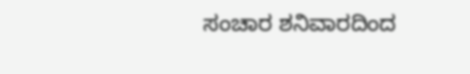ಸಂಚಾರ ಶನಿವಾರದಿಂದ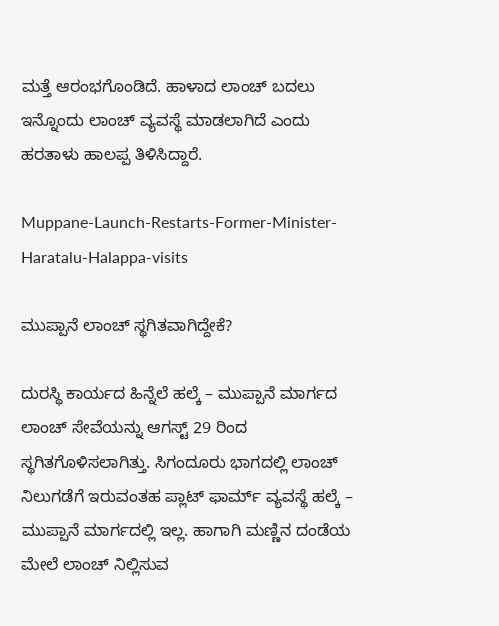ಮತ್ತೆ ಆರಂಭಗೊಂಡಿದೆ. ಹಾಳಾದ ಲಾಂಚ್‌ ಬದಲು ಇನ್ನೊಂದು ಲಾಂಚ್‌ ವ್ಯವಸ್ಥೆ ಮಾಡಲಾಗಿದೆ ಎಂದು ಹರತಾಳು ಹಾಲಪ್ಪ ತಿಳಿಸಿದ್ದಾರೆ.

Muppane-Launch-Restarts-Former-Minister-Haratalu-Halappa-visits

ಮುಪ್ಪಾನೆ ಲಾಂಚ್‌ ಸ್ಥಗಿತವಾಗಿದ್ದೇಕೆ?

ದುರಸ್ಥಿ ಕಾರ್ಯದ ಹಿನ್ನೆಲೆ ಹಲ್ಕೆ – ಮುಪ್ಪಾನೆ ಮಾರ್ಗದ ಲಾಂಚ್‌ ಸೇವೆಯನ್ನು ಆಗಸ್ಟ್‌ 29 ರಿಂದ ಸ್ಥಗಿತಗೊಳಿಸಲಾಗಿತ್ತು. ಸಿಗಂದೂರು ಭಾಗದಲ್ಲಿ ಲಾಂಚ್‌ ನಿಲುಗಡೆಗೆ ಇರುವಂತಹ ಪ್ಲಾಟ್ ಫಾರ್ಮ್ ವ್ಯವಸ್ಥೆ ಹಲ್ಕೆ – ಮುಪ್ಪಾನೆ ಮಾರ್ಗದಲ್ಲಿ ಇಲ್ಲ. ಹಾಗಾಗಿ ಮಣ್ಣಿನ ದಂಡೆಯ ಮೇಲೆ ಲಾಂಚ್‌ ನಿಲ್ಲಿಸುವ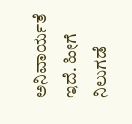ಅನಿವಾರ್ಯತೆ ಇದೆ. ಹೀಗೆ ನಿಲುಗಡೆ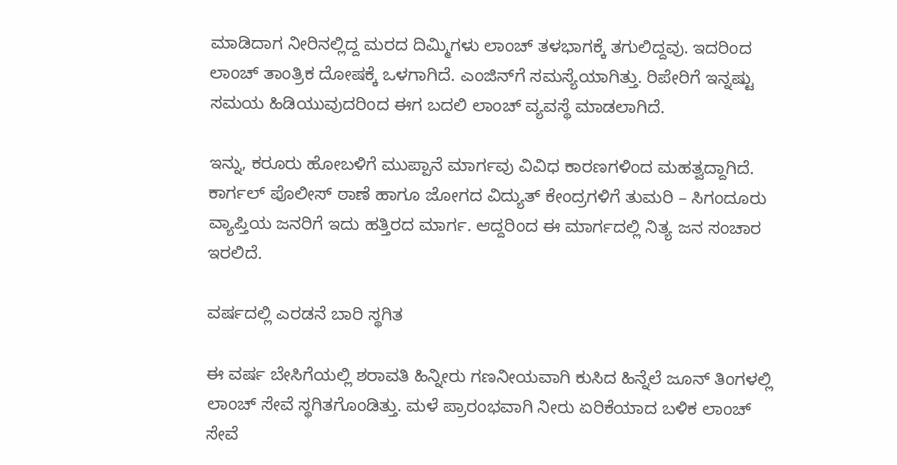ಮಾಡಿದಾಗ ನೀರಿನಲ್ಲಿದ್ದ ಮರದ ದಿಮ್ಮಿಗಳು ಲಾಂಚ್‌ ತಳಭಾಗಕ್ಕೆ ತಗುಲಿದ್ದವು. ಇದರಿಂದ ಲಾಂಚ್ ತಾಂತ್ರಿಕ ದೋಷಕ್ಕೆ ಒಳಗಾಗಿದೆ. ಎಂಜಿನ್‌ಗೆ ಸಮಸ್ಯೆಯಾಗಿತ್ತು. ರಿಪೇರಿಗೆ ಇನ್ನಷ್ಟು ಸಮಯ ಹಿಡಿಯುವುದರಿಂದ ಈಗ ಬದಲಿ ಲಾಂಚ್‌ ವ್ಯವಸ್ಥೆ ಮಾಡಲಾಗಿದೆ.

ಇನ್ನು, ಕರೂರು ಹೋಬಳಿಗೆ ಮುಪ್ಪಾನೆ ಮಾರ್ಗವು ವಿವಿಧ ಕಾರಣಗಳಿಂದ ಮಹತ್ವದ್ದಾಗಿದೆ. ಕಾರ್ಗಲ್‌ ಪೊಲೀಸ್‌ ಠಾಣೆ ಹಾಗೂ ಜೋಗದ ವಿದ್ಯುತ್‌ ಕೇಂದ್ರಗಳಿಗೆ ತುಮರಿ – ಸಿಗಂದೂರು ವ್ಯಾಪ್ತಿಯ ಜನರಿಗೆ ಇದು ಹತ್ತಿರದ ಮಾರ್ಗ. ಆದ್ದರಿಂದ ಈ ಮಾರ್ಗದಲ್ಲಿ ನಿತ್ಯ ಜನ ಸಂಚಾರ ಇರಲಿದೆ.

ವರ್ಷದಲ್ಲಿ ಎರಡನೆ ಬಾರಿ ಸ್ಥಗಿತ

ಈ ವರ್ಷ ಬೇಸಿಗೆಯಲ್ಲಿ ಶರಾವತಿ ಹಿನ್ನೀರು ಗಣನೀಯವಾಗಿ ಕುಸಿದ ಹಿನ್ನೆಲೆ ಜೂನ್‌ ತಿಂಗಳಲ್ಲಿ ಲಾಂಚ್‌ ಸೇವೆ ಸ್ಥಗಿತಗೊಂಡಿತ್ತು. ಮಳೆ ಪ್ರಾರಂಭವಾಗಿ ನೀರು ಏರಿಕೆಯಾದ ಬಳಿಕ ಲಾಂಚ್‌ ಸೇವೆ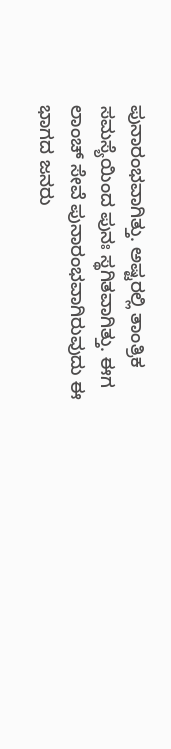ಪುನಾರಂಭವಾಗಿತ್ತು. ಅಷ್ಟರಲ್ಲಿ ತಾಂತ್ರಿಕ ಸಮಸ್ಯೆಯಿಂದ ಪುನಃ ಸ್ಥಗಿತವಾಗಿತ್ತು. ಈಗ ಲಾಂಚ್‌ ಸೇವೆ ಪುನಾರಂಭವಾಗಿರುವುದು ಈ ಭಾಗದ ಜನರು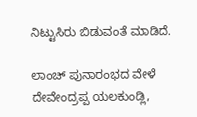ನಿಟ್ಟುಸಿರು ಬಿಡುವಂತೆ ಮಾಡಿದೆ.

ಲಾಂಚ್‌ ಪುನಾರಂಭದ ವೇಳೆ ದೇವೇಂದ್ರಪ್ಪ ಯಲಕುಂಡ್ಲಿ,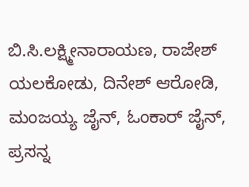ಬಿ.ಸಿ.ಲಕ್ಷ್ಮೀನಾರಾಯಣ, ರಾಜೇಶ್ ಯಲಕೋಡು, ದಿನೇಶ್ ಆರೋಡಿ, ಮಂಜಯ್ಯ ಜೈನ್, ಓಂಕಾರ್ ಜೈನ್, ಪ್ರಸನ್ನ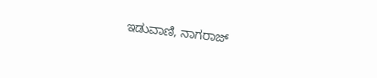ಇಡುವಾಣಿ, ನಾಗರಾಜ್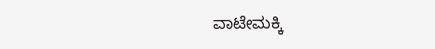ವಾಟೇಮಕ್ಕಿ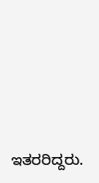ಇತರರಿದ್ದರು.